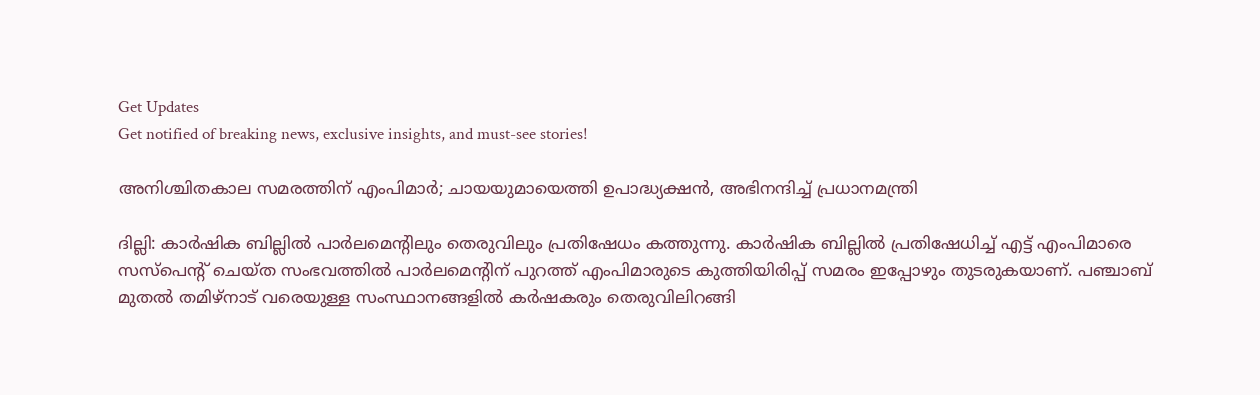Get Updates
Get notified of breaking news, exclusive insights, and must-see stories!

അനിശ്ചിതകാല സമരത്തിന് എംപിമാര്‍; ചായയുമായെത്തി ഉപാദ്ധ്യക്ഷൻ, അഭിനന്ദിച്ച് പ്രധാനമന്ത്രി

ദില്ലി: കാര്‍ഷിക ബില്ലില്‍ പാര്‍ലമെന്റിലും തെരുവിലും പ്രതിഷേധം കത്തുന്നു. കാര്‍ഷിക ബില്ലില്‍ പ്രതിഷേധിച്ച് എട്ട് എംപിമാരെ സസ്‌പെന്റ് ചെയ്ത സംഭവത്തില്‍ പാര്‍ലമെന്റിന് പുറത്ത് എംപിമാരുടെ കുത്തിയിരിപ്പ് സമരം ഇപ്പോഴും തുടരുകയാണ്. പഞ്ചാബ് മുതല്‍ തമിഴ്‌നാട് വരെയുള്ള സംസ്ഥാനങ്ങളില്‍ കര്‍ഷകരും തെരുവിലിറങ്ങി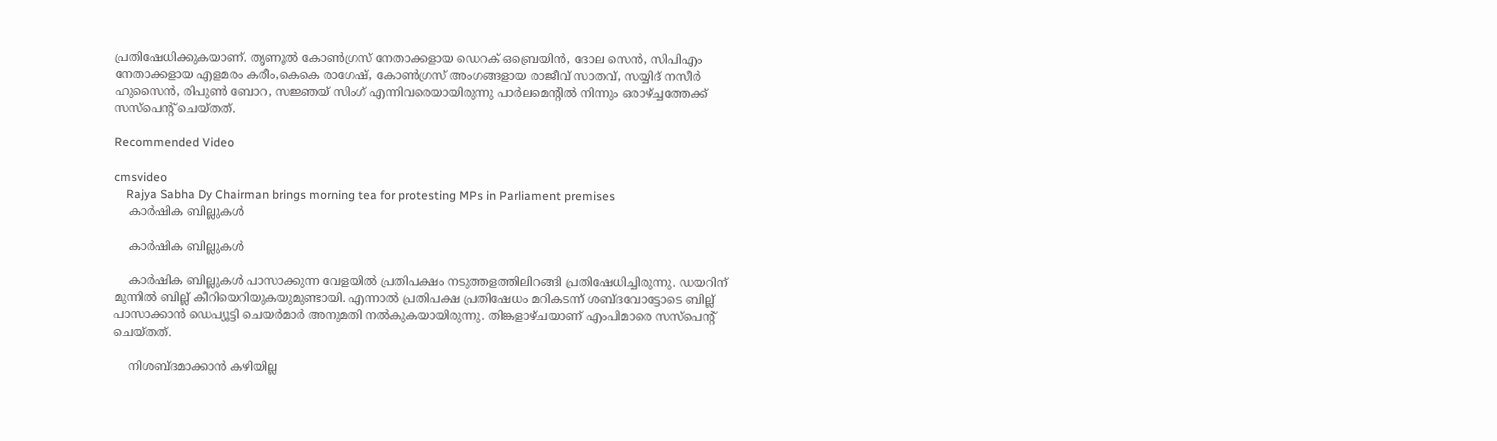പ്രതിഷേധിക്കുകയാണ്. തൃണൂല്‍ കോണ്‍ഗ്രസ് നേതാക്കളായ ഡെറക് ഒബ്രെയിന്‍, ദോല സെന്‍, സിപിഎം നേതാക്കളായ എളമരം കരീം,കെകെ രാഗേഷ്, കോണ്‍ഗ്രസ് അംഗങ്ങളായ രാജീവ് സാതവ്, സയ്യിദ് നസീര്‍ ഹുസൈന്‍, രിപുണ്‍ ബോറ, സജ്ഞയ് സിംഗ് എന്നിവരെയായിരുന്നു പാര്‍ലമെന്റില്‍ നിന്നും ഒരാഴ്ച്ചത്തേക്ക് സസ്‌പെന്റ് ചെയ്തത്.

Recommended Video

cmsvideo
    Rajya Sabha Dy Chairman brings morning tea for protesting MPs in Parliament premises
    കാര്‍ഷിക ബില്ലുകള്‍

    കാര്‍ഷിക ബില്ലുകള്‍

    കാര്‍ഷിക ബില്ലുകള്‍ പാസാക്കുന്ന വേളയില്‍ പ്രതിപക്ഷം നടുത്തളത്തിലിറങ്ങി പ്രതിഷേധിച്ചിരുന്നു. ഡയറിന് മുന്നില്‍ ബില്ല് കീറിയെറിയുകയുമുണ്ടായി. എന്നാല്‍ പ്രതിപക്ഷ പ്രതിഷേധം മറികടന്ന് ശബ്ദവോട്ടോടെ ബില്ല് പാസാക്കാന്‍ ഡെപ്യൂട്ടി ചെയര്‍മാര്‍ അനുമതി നല്‍കുകയായിരുന്നു. തിങ്കളാഴ്ചയാണ് എംപിമാരെ സസ്‌പെന്റ് ചെയ്തത്.

    നിശബ്ദമാക്കാന്‍ കഴിയില്ല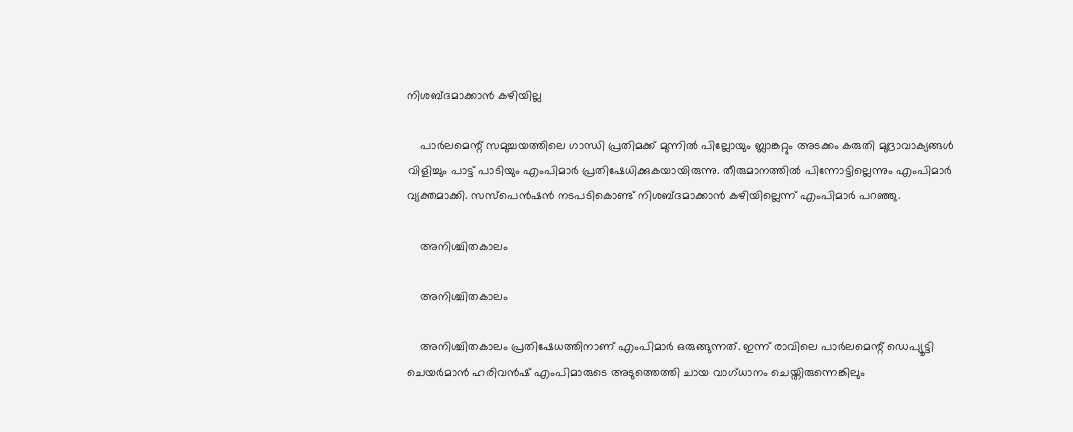നിശബ്ദമാക്കാന്‍ കഴിയില്ല

    പാര്‍ലമെന്റ് സമുച്ചയത്തിലെ ഗാന്ധി പ്രതിമക്ക് മുന്നില്‍ പില്ലോയും ബ്ലാങ്കറ്റും അടക്കം കരുതി മുദ്രാവാക്യങ്ങള്‍ വിളിച്ചും പാട്ട് പാടിയും എംപിമാര്‍ പ്രതിഷേധിക്കുകയായിരുന്നു. തീരുമാനത്തില്‍ പിന്നോട്ടില്ലെന്നും എംപിമാര്‍ വ്യക്തമാക്കി. സസ്‌പെന്‍ഷന്‍ നടപടികൊണ്ട് നിശബ്ദമാക്കാന്‍ കഴിയില്ലെന്ന് എംപിമാര്‍ പറഞ്ഞു.

    അനിശ്ചിതകാലം

    അനിശ്ചിതകാലം

    അനിശ്ചിതകാലം പ്രതിഷേധത്തിനാണ് എംപിമാര്‍ ഒരുങ്ങുന്നത്. ഇന്ന് രാവിലെ പാര്‍ലമെന്റ് ഡെപ്യൂട്ടി ചെയര്‍മാന്‍ ഹരിവന്‍ഷ് എംപിമാരുടെ അടുത്തെത്തി ചായ വാഗ്ധാനം ചെയ്തിരുന്നെങ്കിലും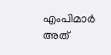എംപിമാര്‍ അത്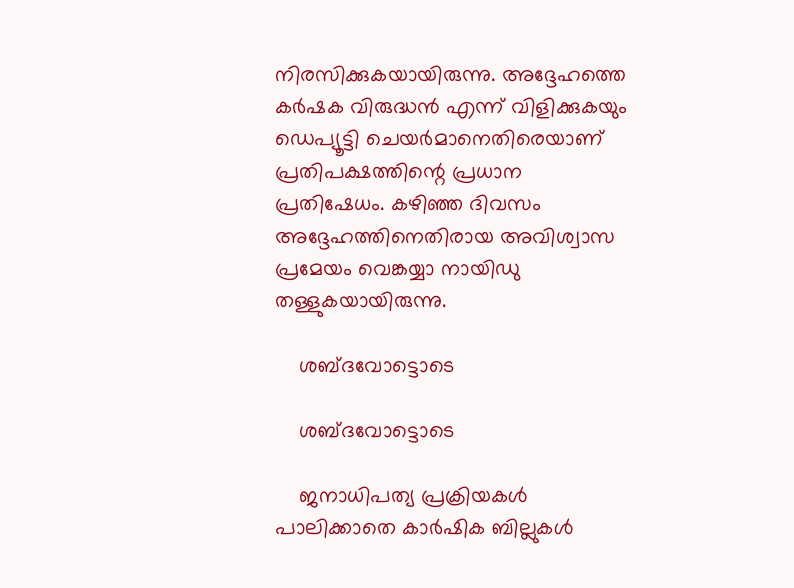നിരസിക്കുകയായിരുന്നു. അദ്ദേഹത്തെ കര്‍ഷക വിരുദ്ധന്‍ എന്ന് വിളിക്കുകയും ഡെപ്യൂട്ടി ചെയര്‍മാനെതിരെയാണ് പ്രതിപക്ഷത്തിന്റെ പ്രധാന പ്രതിഷേധം. കഴിഞ്ഞ ദിവസം അദ്ദേഹത്തിനെതിരായ അവിശ്വാസ പ്രമേയം വെങ്കയ്യാ നായിഡു തള്ളുകയായിരുന്നു.

    ശബ്ദവോട്ടൊടെ

    ശബ്ദവോട്ടൊടെ

    ജനാധിപത്യ പ്രക്രിയകള്‍ പാലിക്കാതെ കാര്‍ഷിക ബില്ലുകള്‍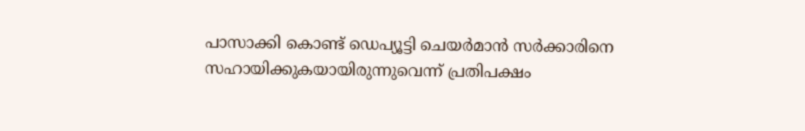പാസാക്കി കൊണ്ട് ഡെപ്യൂട്ടി ചെയര്‍മാന്‍ സര്‍ക്കാരിനെ സഹായിക്കുകയായിരുന്നുവെന്ന് പ്രതിപക്ഷം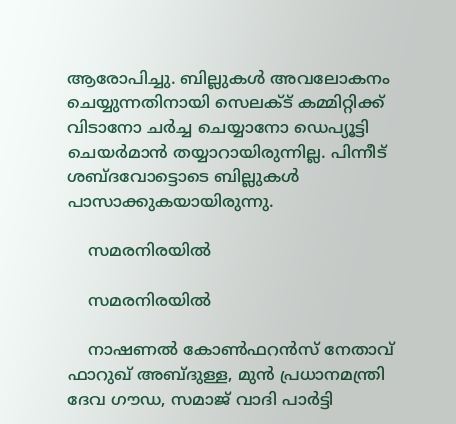ആരോപിച്ചു. ബില്ലുകള്‍ അവലോകനം ചെയ്യുന്നതിനായി സെലക്ട് കമ്മിറ്റിക്ക് വിടാനോ ചര്‍ച്ച ചെയ്യാനോ ഡെപ്യൂട്ടി ചെയര്‍മാന്‍ തയ്യാറായിരുന്നില്ല. പിന്നീട് ശബ്ദവോട്ടൊടെ ബില്ലുകള്‍ പാസാക്കുകയായിരുന്നു.

    സമരനിരയില്‍

    സമരനിരയില്‍

    നാഷണല്‍ കോണ്‍ഫറന്‍സ് നേതാവ് ഫാറുഖ് അബ്ദുള്ള, മുന്‍ പ്രധാനമന്ത്രി ദേവ ഗൗഡ, സമാജ് വാദി പാര്‍ട്ടി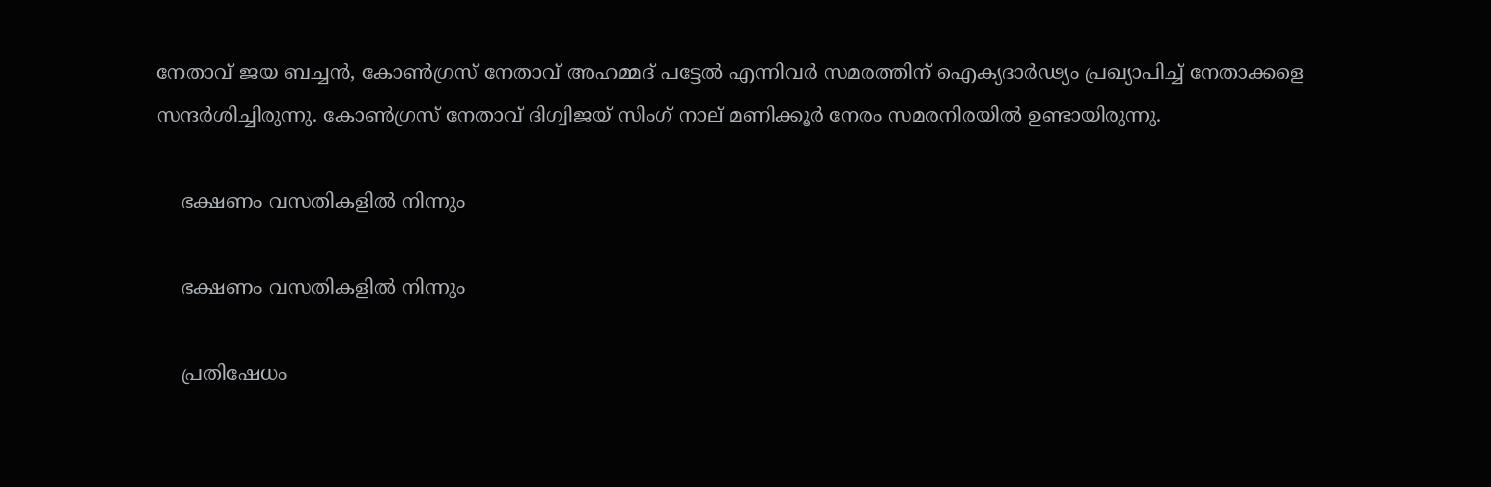നേതാവ് ജയ ബച്ചന്‍, കോണ്‍ഗ്രസ് നേതാവ് അഹമ്മദ് പട്ടേല്‍ എന്നിവര്‍ സമരത്തിന് ഐക്യദാര്‍ഢ്യം പ്രഖ്യാപിച്ച് നേതാക്കളെ സന്ദര്‍ശിച്ചിരുന്നു. കോണ്‍ഗ്രസ് നേതാവ് ദിഗ്വിജയ് സിംഗ് നാല് മണിക്കൂര്‍ നേരം സമരനിരയില്‍ ഉണ്ടായിരുന്നു.

    ഭക്ഷണം വസതികളില്‍ നിന്നും

    ഭക്ഷണം വസതികളില്‍ നിന്നും

    പ്രതിഷേധം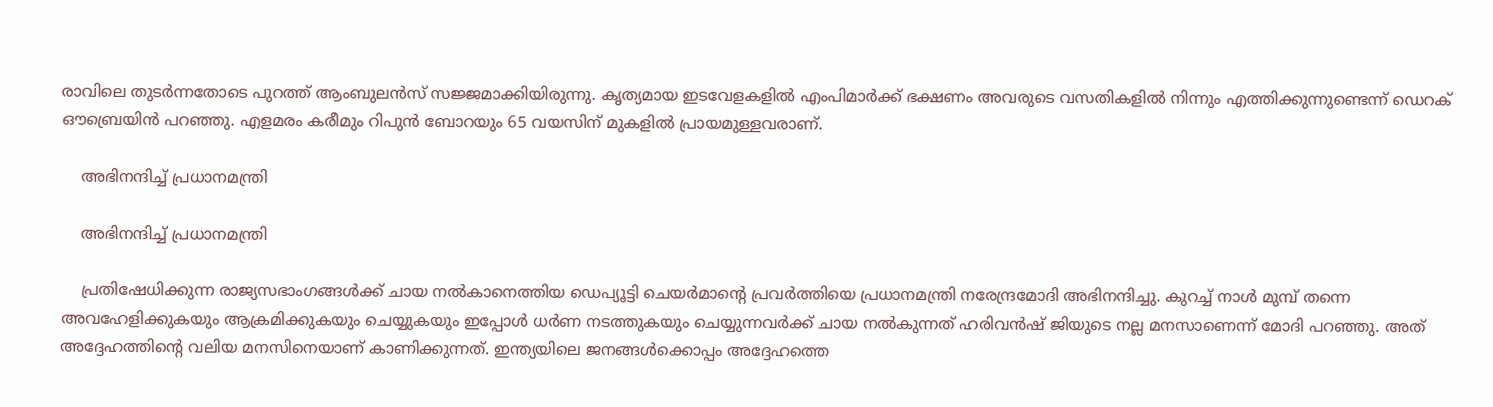രാവിലെ തുടര്‍ന്നതോടെ പുറത്ത് ആംബുലന്‍സ് സജ്ജമാക്കിയിരുന്നു. കൃത്യമായ ഇടവേളകളില്‍ എംപിമാര്‍ക്ക് ഭക്ഷണം അവരുടെ വസതികളില്‍ നിന്നും എത്തിക്കുന്നുണ്ടെന്ന് ഡെറക് ഔബ്രെയിന്‍ പറഞ്ഞു. എളമരം കരീമും റിപുന്‍ ബോറയും 65 വയസിന് മുകളില്‍ പ്രായമുള്ളവരാണ്.

    അഭിനന്ദിച്ച് പ്രധാനമന്ത്രി

    അഭിനന്ദിച്ച് പ്രധാനമന്ത്രി

    പ്രതിഷേധിക്കുന്ന രാജ്യസഭാംഗങ്ങള്‍ക്ക് ചായ നല്‍കാനെത്തിയ ഡെപ്യൂട്ടി ചെയര്‍മാന്റെ പ്രവര്‍ത്തിയെ പ്രധാനമന്ത്രി നരേന്ദ്രമോദി അഭിനന്ദിച്ചു. കുറച്ച് നാള്‍ മുമ്പ് തന്നെ അവഹേളിക്കുകയും ആക്രമിക്കുകയും ചെയ്യുകയും ഇപ്പോള്‍ ധര്‍ണ നടത്തുകയും ചെയ്യുന്നവര്‍ക്ക് ചായ നല്‍കുന്നത് ഹരിവന്‍ഷ് ജിയുടെ നല്ല മനസാണെന്ന് മോദി പറഞ്ഞു. അത് അദ്ദേഹത്തിന്റെ വലിയ മനസിനെയാണ് കാണിക്കുന്നത്. ഇന്ത്യയിലെ ജനങ്ങള്‍ക്കൊപ്പം അദ്ദേഹത്തെ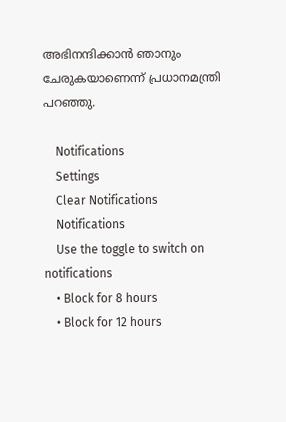അഭിനന്ദിക്കാന്‍ ഞാനും ചേരുകയാണെന്ന് പ്രധാനമന്ത്രി പറഞ്ഞു.

    Notifications
    Settings
    Clear Notifications
    Notifications
    Use the toggle to switch on notifications
    • Block for 8 hours
    • Block for 12 hours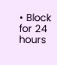• Block for 24 hours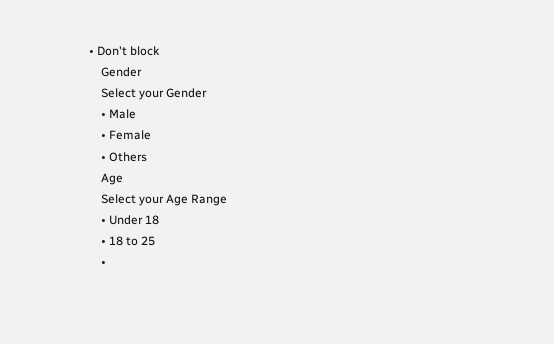• Don't block
    Gender
    Select your Gender
    • Male
    • Female
    • Others
    Age
    Select your Age Range
    • Under 18
    • 18 to 25
    •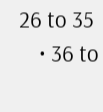26 to 35
    • 36 to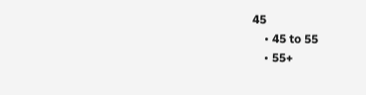45
    • 45 to 55
    • 55+